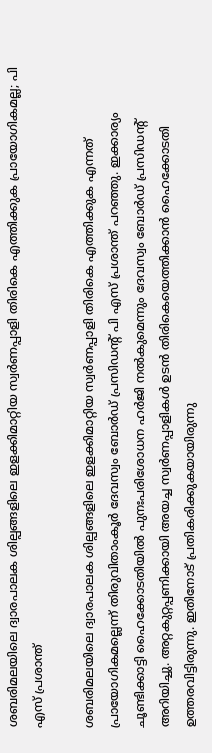ശബരിമലയിലെ ദ്വാരപാലക ശില്പങ്ങളിലെ ഇളക്കിമാറ്റിയ സ്വര്‍ണപ്പാളി തിരികെ എത്തിക്കുക പ്രായോഗികമല്ല; പി എസ് പ്രശാന്ത്

ശബരിമലയിലെ ദ്വാരപാലക ശില്പങ്ങളിലെ ഇളക്കിമാറ്റിയ സ്വര്‍ണപ്പാളി തിരികെ എത്തിക്കുക എന്നത് പ്രായോഗികമല്ലെന്ന് തിരുവിതാംകൂര്‍ ദേവസ്വം ബോര്‍ഡ് പ്രസിഡന്റ് പി എസ് പ്രശാന്ത് പറഞ്ഞു. ഇക്കാര്യം ചൂണ്ടിക്കാട്ടി ഹൈക്കോടതിയില്‍ പുനഃപരിശോധന ഹര്‍ജി നല്‍കുമെന്നും ദേവസ്വം ബോര്‍ഡ് പ്രസിഡന്റ് അറിയിച്ചു. അറ്റകുറ്റപ്പണിക്കായി അയച്ച സ്വര്‍ണപ്പാളികള്‍ ഉടന്‍ തിരികെയെത്തിക്കാന്‍ ഹൈക്കോടതി ഉത്തരവിട്ടിരുന്നു. ഇതിനോട് പ്രതികരിക്കുകയായിരുന്നു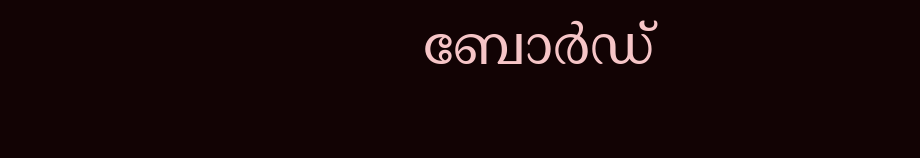ബോര്‍ഡ്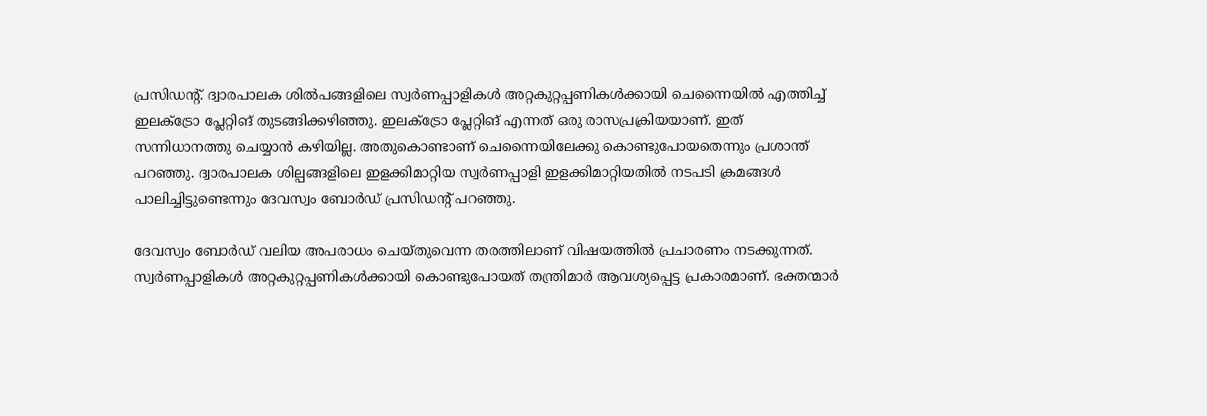പ്രസിഡന്റ്. ദ്വാരപാലക ശില്‍പങ്ങളിലെ സ്വര്‍ണപ്പാളികള്‍ അറ്റകുറ്റപ്പണികള്‍ക്കായി ചെന്നൈയില്‍ എത്തിച്ച് ഇലക്ട്രോ പ്ലേറ്റിങ് തുടങ്ങിക്കഴിഞ്ഞു. ഇലക്ട്രോ പ്ലേറ്റിങ് എന്നത് ഒരു രാസപ്രക്രിയയാണ്. ഇത് സന്നിധാനത്തു ചെയ്യാന്‍ കഴിയില്ല. അതുകൊണ്ടാണ് ചെന്നൈയിലേക്കു കൊണ്ടുപോയതെന്നും പ്രശാന്ത് പറഞ്ഞു. ദ്വാരപാലക ശില്പങ്ങളിലെ ഇളക്കിമാറ്റിയ സ്വര്‍ണപ്പാളി ഇളക്കിമാറ്റിയതില്‍ നടപടി ക്രമങ്ങള്‍ പാലിച്ചിട്ടുണ്ടെന്നും ദേവസ്വം ബോര്‍ഡ് പ്രസിഡന്റ് പറഞ്ഞു.

ദേവസ്വം ബോര്‍ഡ് വലിയ അപരാധം ചെയ്തുവെന്ന തരത്തിലാണ് വിഷയത്തില്‍ പ്രചാരണം നടക്കുന്നത്. സ്വര്‍ണപ്പാളികള്‍ അറ്റകുറ്റപ്പണികള്‍ക്കായി കൊണ്ടുപോയത് തന്ത്രിമാര്‍ ആവശ്യപ്പെട്ട പ്രകാരമാണ്. ഭക്തന്മാര്‍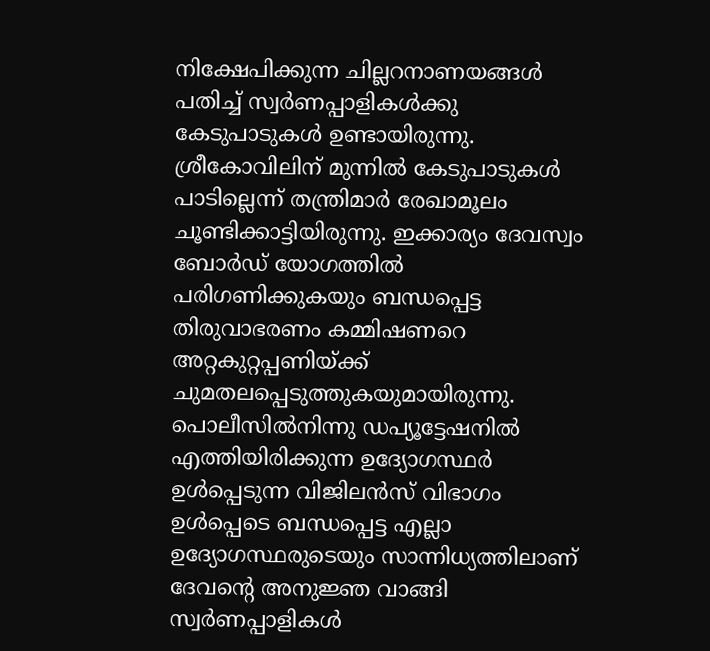നിക്ഷേപിക്കുന്ന ചില്ലറനാണയങ്ങള്‍ പതിച്ച് സ്വര്‍ണപ്പാളികള്‍ക്കു കേടുപാടുകള്‍ ഉണ്ടായിരുന്നു. ശ്രീകോവിലിന് മുന്നില്‍ കേടുപാടുകള്‍ പാടില്ലെന്ന് തന്ത്രിമാര്‍ രേഖാമൂലം ചൂണ്ടിക്കാട്ടിയിരുന്നു. ഇക്കാര്യം ദേവസ്വം ബോര്‍ഡ് യോഗത്തില്‍ പരിഗണിക്കുകയും ബന്ധപ്പെട്ട തിരുവാഭരണം കമ്മിഷണറെ അറ്റകുറ്റപ്പണിയ്ക്ക് ചുമതലപ്പെടുത്തുകയുമായിരുന്നു. പൊലീസില്‍നിന്നു ഡപ്യൂട്ടേഷനില്‍ എത്തിയിരിക്കുന്ന ഉദ്യോഗസ്ഥര്‍ ഉള്‍പ്പെടുന്ന വിജിലന്‍സ് വിഭാഗം ഉള്‍പ്പെടെ ബന്ധപ്പെട്ട എല്ലാ ഉദ്യോഗസ്ഥരുടെയും സാന്നിധ്യത്തിലാണ് ദേവന്റെ അനുജ്ഞ വാങ്ങി സ്വര്‍ണപ്പാളികള്‍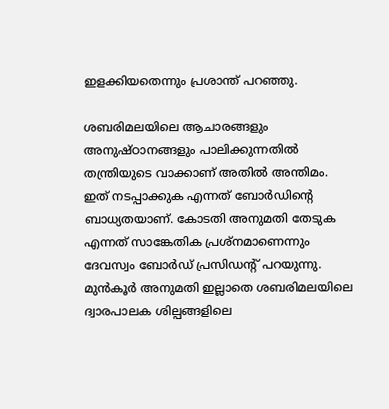ഇളക്കിയതെന്നും പ്രശാന്ത് പറഞ്ഞു.

ശബരിമലയിലെ ആചാരങ്ങളും അനുഷ്ഠാനങ്ങളും പാലിക്കുന്നതില്‍ തന്ത്രിയുടെ വാക്കാണ് അതില്‍ അന്തിമം. ഇത് നടപ്പാക്കുക എന്നത് ബോര്‍ഡിന്റെ ബാധ്യതയാണ്. കോടതി അനുമതി തേടുക എന്നത് സാങ്കേതിക പ്രശ്നമാണെന്നും ദേവസ്വം ബോര്‍ഡ് പ്രസിഡന്റ് പറയുന്നു. മുന്‍കൂര്‍ അനുമതി ഇല്ലാതെ ശബരിമലയിലെ ദ്വാരപാലക ശില്പങ്ങളിലെ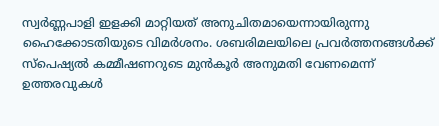സ്വര്‍ണ്ണപാളി ഇളക്കി മാറ്റിയത് അനുചിതമായെന്നായിരുന്നു ഹൈക്കോടതിയുടെ വിമര്‍ശനം. ശബരിമലയിലെ പ്രവര്‍ത്തനങ്ങള്‍ക്ക് സ്പെഷ്യല്‍ കമ്മീഷണറുടെ മുന്‍കൂര്‍ അനുമതി വേണമെന്ന് ഉത്തരവുകള്‍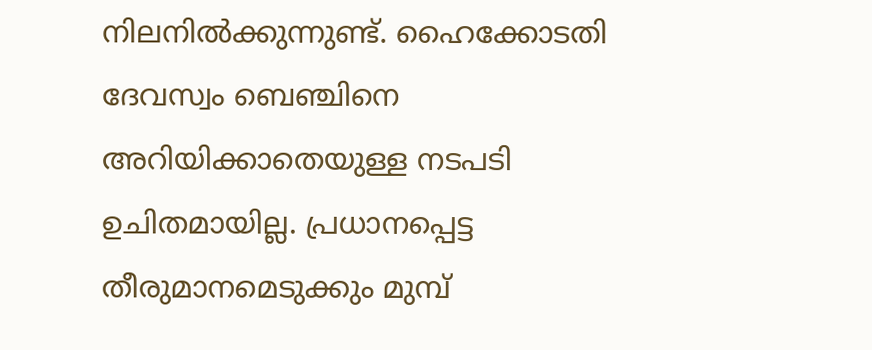നിലനില്‍ക്കുന്നുണ്ട്. ഹൈക്കോടതി ദേവസ്വം ബെഞ്ചിനെ അറിയിക്കാതെയുള്ള നടപടി ഉചിതമായില്ല. പ്രധാനപ്പെട്ട തീരുമാനമെടുക്കും മുമ്പ്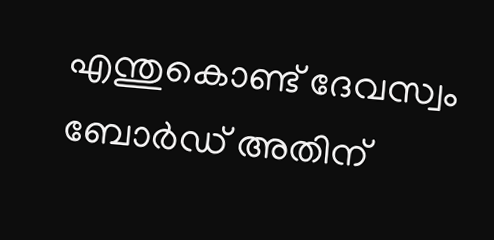എന്തുകൊണ്ട് ദേവസ്വം ബോര്‍ഡ് അതിന്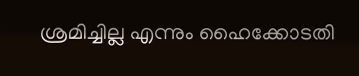ശ്രമിച്ചില്ല എന്നും ഹൈക്കോടതി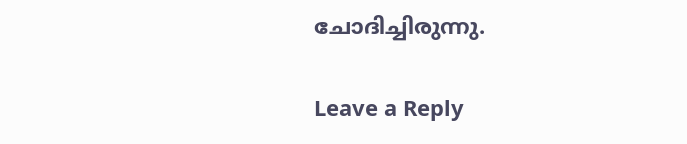ചോദിച്ചിരുന്നു.

Leave a Reply